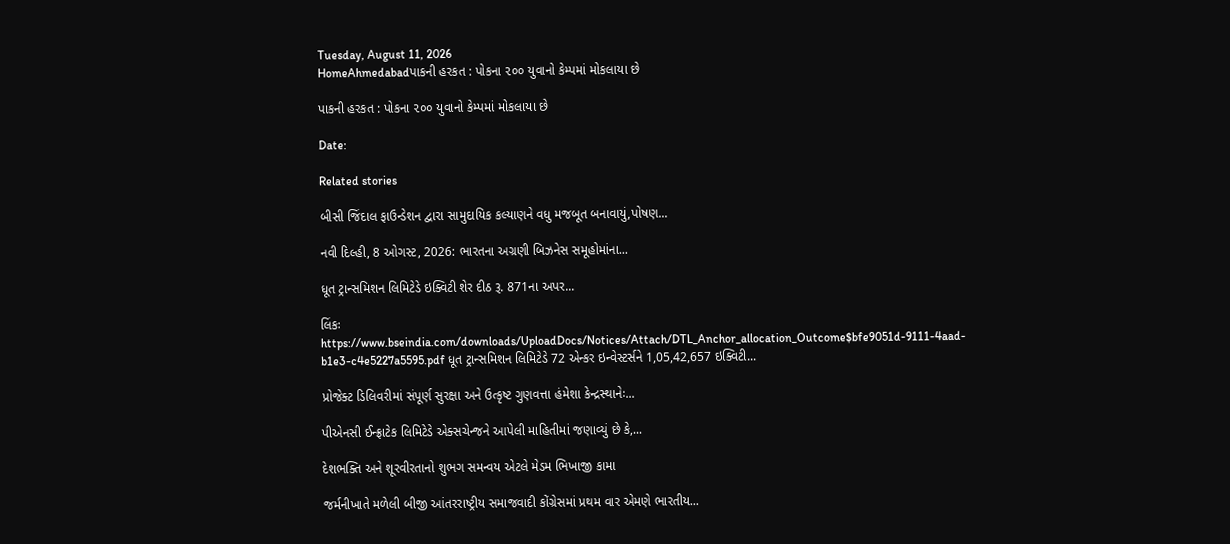Tuesday, August 11, 2026
HomeAhmedabadપાકની હરકત : પોકના ૨૦૦ યુવાનો કેમ્પમાં મોકલાયા છે

પાકની હરકત : પોકના ૨૦૦ યુવાનો કેમ્પમાં મોકલાયા છે

Date:

Related stories

બીસી જિંદાલ ફાઉન્ડેશન દ્વારા સામુદાયિક કલ્યાણને વધુ મજબૂત બનાવાયું,પોષણ...

નવી દિલ્હી, 8 ઓગસ્ટ, 2026: ભારતના અગ્રણી બિઝનેસ સમૂહોમાંના...

ધૂત ટ્રાન્સમિશન લિમિટેડે ઇક્વિટી શેર દીઠ રૂ. 871ના અપર...

લિંકઃ https://www.bseindia.com/downloads/UploadDocs/Notices/Attach/DTL_Anchor_allocation_Outcome$bfe9051d-9111-4aad-b1e3-c4e5227a5595.pdf ધૂત ટ્રાન્સમિશન લિમિટેડે 72 એન્કર ઇન્વેસ્ટર્સને 1,05,42,657 ઇક્વિટી...

પ્રોજેક્ટ ડિલિવરીમાં સંપૂર્ણ સુરક્ષા અને ઉત્કૃષ્ટ ગુણવત્તા હંમેશા કેન્દ્રસ્થાનેઃ...

પીએનસી ઈન્ફ્રાટેક લિમિટેડે એક્સચેન્જને આપેલી માહિતીમાં જણાવ્યું છે કે,...

દેશભક્તિ અને શૂરવીરતાનો શુભગ સમન્વય એટલે મેડમ ભિખાજી કામા

જર્મનીખાતે મળેલી બીજી આંતરરાષ્ટ્રીય સમાજવાદી કોંગ્રેસમાં પ્રથમ વાર એમણે ભારતીય...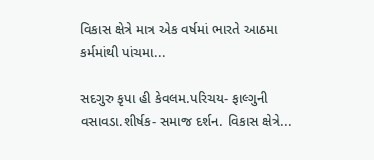વિકાસ ક્ષેત્રે માત્ર એક વર્ષમાં ભારતે આઠમા કર્મમાંથી પાંચમા...

સદગુરુ કૃપા હી કેવલમ.પરિચય- ફાલ્ગુની વસાવડા.શીર્ષક- સમાજ દર્શન. વિકાસ ક્ષેત્રે...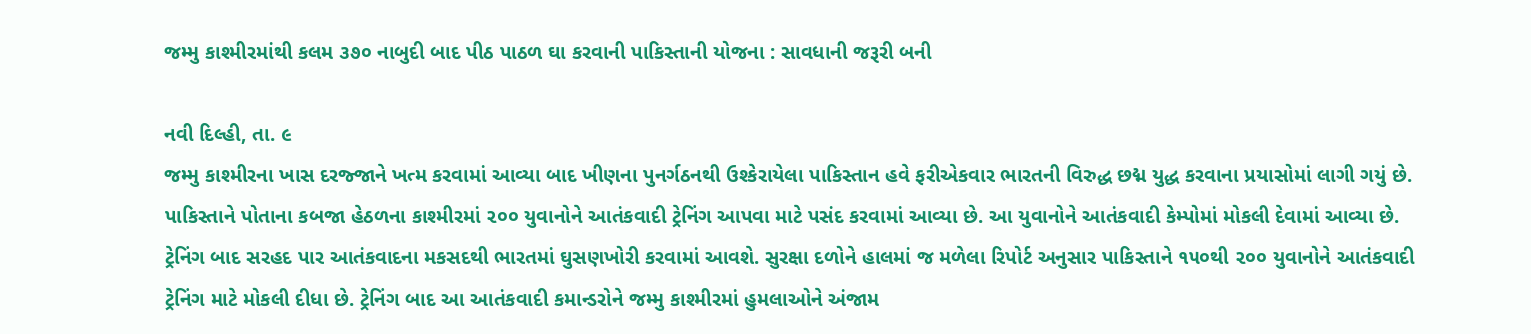જમ્મુ કાશ્મીરમાંથી કલમ ૩૭૦ નાબુદી બાદ પીઠ પાઠળ ઘા કરવાની પાકિસ્તાની યોજના : સાવધાની જરૂરી બની

નવી દિલ્હી, તા. ૯
જમ્મુ કાશ્મીરના ખાસ દરજ્જાને ખત્મ કરવામાં આવ્યા બાદ ખીણના પુનર્ગઠનથી ઉશ્કેરાયેલા પાકિસ્તાન હવે ફરીએકવાર ભારતની વિરુદ્ધ છદ્મ યુદ્ધ કરવાના પ્રયાસોમાં લાગી ગયું છે. પાકિસ્તાને પોતાના કબજા હેઠળના કાશ્મીરમાં ૨૦૦ યુવાનોને આતંકવાદી ટ્રેનિંગ આપવા માટે પસંદ કરવામાં આવ્યા છે. આ યુવાનોને આતંકવાદી કેમ્પોમાં મોકલી દેવામાં આવ્યા છે. ટ્રેનિંગ બાદ સરહદ પાર આતંકવાદના મકસદથી ભારતમાં ઘુસણખોરી કરવામાં આવશે. સુરક્ષા દળોને હાલમાં જ મળેલા રિપોર્ટ અનુસાર પાકિસ્તાને ૧૫૦થી ૨૦૦ યુવાનોને આતંકવાદી ટ્રેનિંગ માટે મોકલી દીધા છે. ટ્રેનિંગ બાદ આ આતંકવાદી કમાન્ડરોને જમ્મુ કાશ્મીરમાં હુમલાઓને અંજામ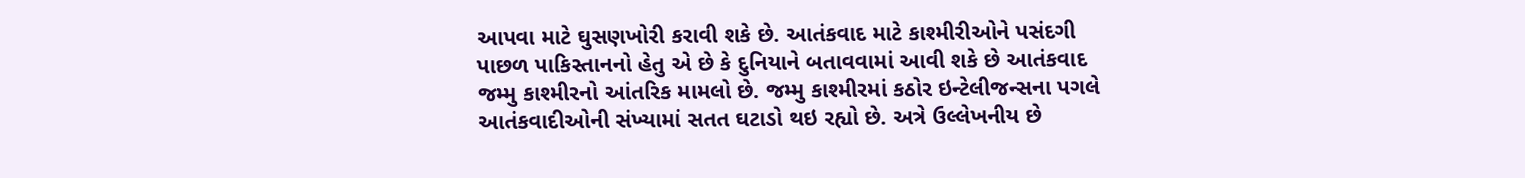આપવા માટે ઘુસણખોરી કરાવી શકે છે. આતંકવાદ માટે કાશ્મીરીઓને પસંદગી પાછળ પાકિસ્તાનનો હેતુ એ છે કે દુનિયાને બતાવવામાં આવી શકે છે આતંકવાદ જમ્મુ કાશ્મીરનો આંતરિક મામલો છે. જમ્મુ કાશ્મીરમાં કઠોર ઇન્ટેલીજન્સના પગલે આતંકવાદીઓની સંખ્યામાં સતત ઘટાડો થઇ રહ્યો છે. અત્રે ઉલ્લેખનીય છે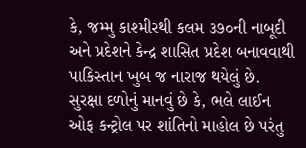કે, જમ્મુ કાશ્મીરથી કલમ ૩૭૦ની નાબૂદી અને પ્રદેશને કેન્દ્ર શાસિત પ્રદેશ બનાવવાથી પાકિસ્તાન ખુબ જ નારાજ થયેલું છે. સુરક્ષા દળોનું માનવું છે કે, ભલે લાઈન ઓફ કન્ટ્રોલ પર શાંતિનો માહોલ છે પરંતુ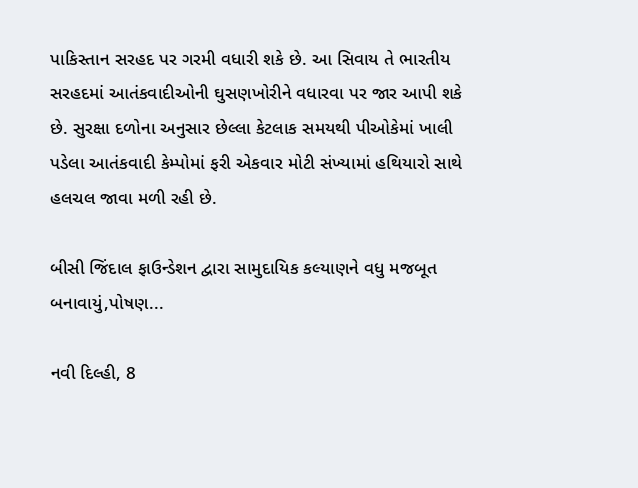પાકિસ્તાન સરહદ પર ગરમી વધારી શકે છે. આ સિવાય તે ભારતીય સરહદમાં આતંકવાદીઓની ઘુસણખોરીને વધારવા પર જાર આપી શકે છે. સુરક્ષા દળોના અનુસાર છેલ્લા કેટલાક સમયથી પીઓકેમાં ખાલી પડેલા આતંકવાદી કેમ્પોમાં ફરી એકવાર મોટી સંખ્યામાં હથિયારો સાથે હલચલ જાવા મળી રહી છે.

બીસી જિંદાલ ફાઉન્ડેશન દ્વારા સામુદાયિક કલ્યાણને વધુ મજબૂત બનાવાયું,પોષણ...

નવી દિલ્હી, 8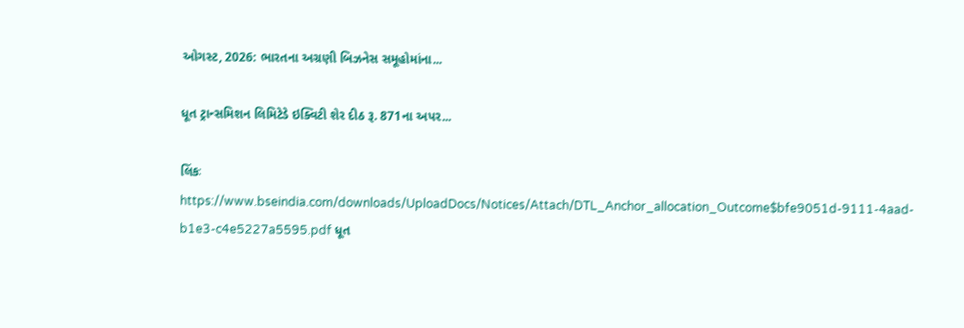ઓગસ્ટ, 2026: ભારતના અગ્રણી બિઝનેસ સમૂહોમાંના...

ધૂત ટ્રાન્સમિશન લિમિટેડે ઇક્વિટી શેર દીઠ રૂ. 871ના અપર...

લિંકઃ https://www.bseindia.com/downloads/UploadDocs/Notices/Attach/DTL_Anchor_allocation_Outcome$bfe9051d-9111-4aad-b1e3-c4e5227a5595.pdf ધૂત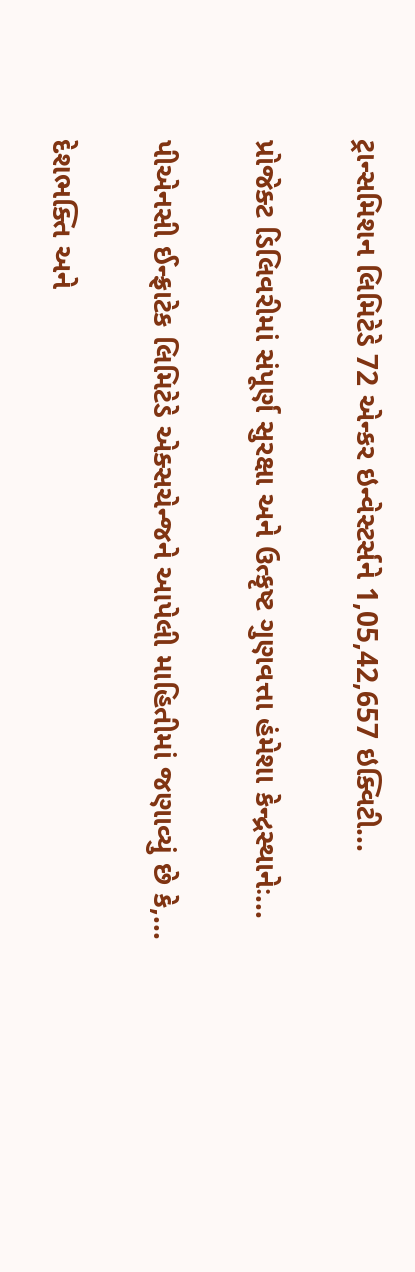ટ્રાન્સમિશન લિમિટેડે 72 એન્કર ઇન્વેસ્ટર્સને 1,05,42,657 ઇક્વિટી...

પ્રોજેક્ટ ડિલિવરીમાં સંપૂર્ણ સુરક્ષા અને ઉત્કૃષ્ટ ગુણવત્તા હંમેશા કેન્દ્રસ્થાનેઃ...

પીએનસી ઈન્ફ્રાટેક લિમિટેડે એક્સચેન્જને આપેલી માહિતીમાં જણાવ્યું છે કે,...

દેશભક્તિ અને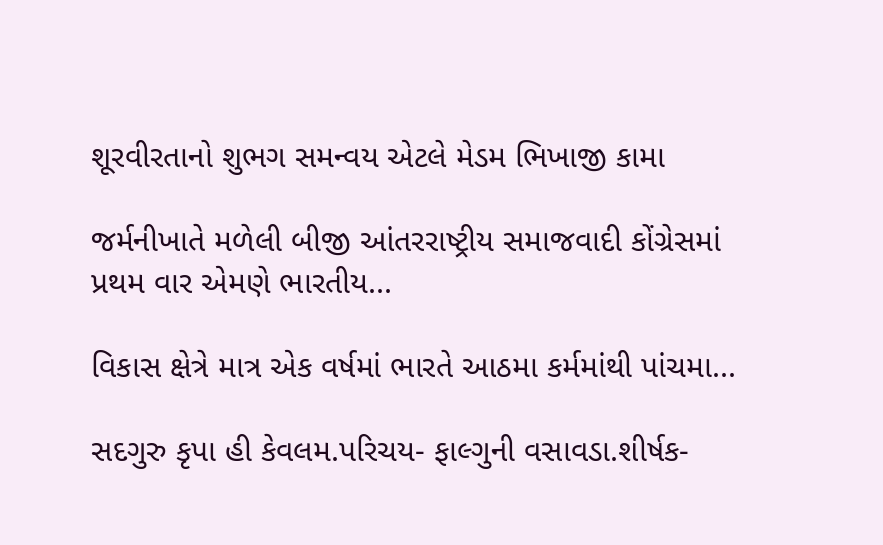શૂરવીરતાનો શુભગ સમન્વય એટલે મેડમ ભિખાજી કામા

જર્મનીખાતે મળેલી બીજી આંતરરાષ્ટ્રીય સમાજવાદી કોંગ્રેસમાં પ્રથમ વાર એમણે ભારતીય...

વિકાસ ક્ષેત્રે માત્ર એક વર્ષમાં ભારતે આઠમા કર્મમાંથી પાંચમા...

સદગુરુ કૃપા હી કેવલમ.પરિચય- ફાલ્ગુની વસાવડા.શીર્ષક-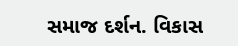સમાજ દર્શન. વિકાસ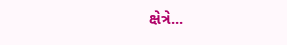ક્ષેત્રે...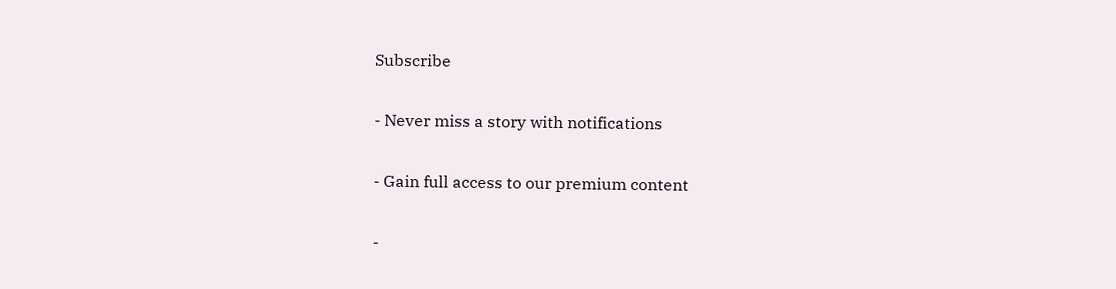Subscribe

- Never miss a story with notifications

- Gain full access to our premium content

-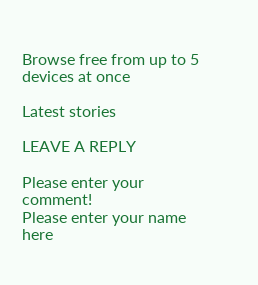Browse free from up to 5 devices at once

Latest stories

LEAVE A REPLY

Please enter your comment!
Please enter your name here